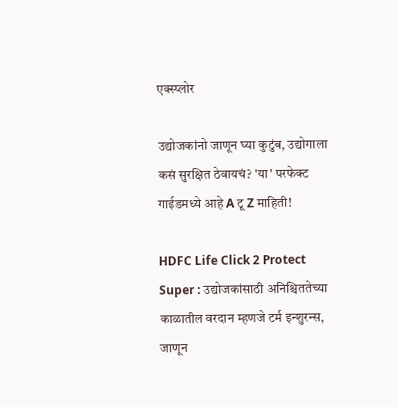एक्स्प्लोर

उद्योजकांनो जाणून घ्या कुटुंब, उद्योगाला कसं सुरक्षित ठेवायचं? 'या' परफेक्ट गाईडमध्ये आहे A टू Z माहिती!

HDFC Life Click 2 Protect Super : उद्योजकांसाठी अनिश्चिततेच्या काळातील वरदान म्हणजे टर्म इन्शुरन्स, जाणून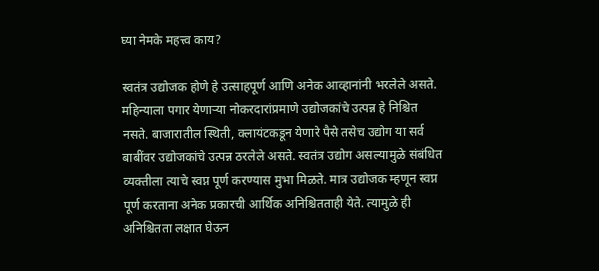घ्या नेमके महत्त्व काय?

स्वतंत्र उद्योजक होणे हे उत्साहपूर्ण आणि अनेक आव्हानांनी भरलेले असते. महिन्याला पगार येणाऱ्या नोकरदारांप्रमाणे उद्योजकांचे उत्पन्न हे निश्चित नसते. बाजारातील स्थिती, क्लायंटकडून येणारे पैसे तसेच उद्योग या सर्व बाबींवर उद्योजकांचे उत्पन्न ठरलेले असते. स्वतंत्र उद्योग असल्यामुळे संबंधित व्यक्तीला त्याचे स्वप्न पूर्ण करण्यास मुभा मिळते. मात्र उद्योजक म्हणून स्वप्न पूर्ण करताना अनेक प्रकारची आर्थिक अनिश्चितताही येते. त्यामुळे ही अनिश्चितता लक्षात घेऊन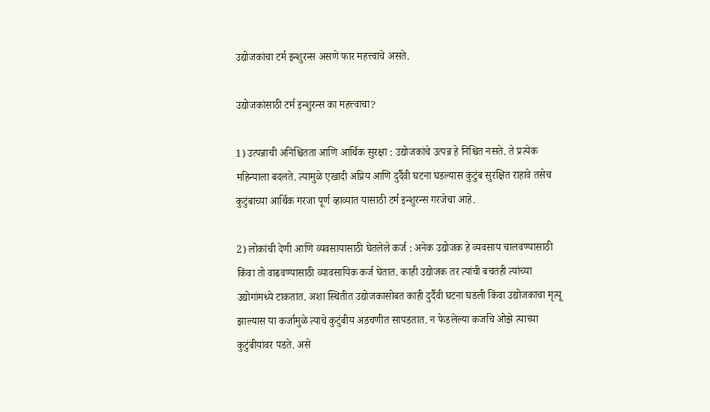उद्योजकांचा टर्म इन्शुरन्स असणे फार महत्त्वाचे असते.

उद्योजकांसाठी टर्म इन्शुरन्स का महत्त्वाचा?

1) उत्पन्नाची अनिश्चितता आणि आर्थिक सुरक्षा : उद्योजकांचे उत्पन्न हे निश्चित नसते. ते प्रत्येक महिन्याला बदलते. त्यामुळे एखादी अप्रिय आणि दुर्दैवी घटना घडल्यास कुटुंब सुरक्षित राहावे तसेच कुटुंबाच्या आर्थिक गरजा पूर्ण व्हाव्यात यासाठी टर्म इन्शुरन्स गरजेचा आहे.

2) लोकांची देणी आणि व्यवसायासाठी घेतलेले कर्ज : अनेक उद्योजक हे व्यवसाय चालवण्यासाठी किंवा तो वाढवण्यासाठी व्यावसायिक कर्ज घेतात. काही उद्योजक तर त्यांची बचतही त्यांच्या उद्योगांमध्ये टाकतात. अशा स्थितीत उद्योजकासोबत काही दुर्दैवी घटना घडली किंवा उद्योजकाचा मृत्यू झाल्यास या कर्जामुळे त्याचे कुटुंबीय अडचणीत सापडतात. न फेडलेल्या कर्जाचे ओझे त्याच्या कुटुंबीयांवर पडते. असे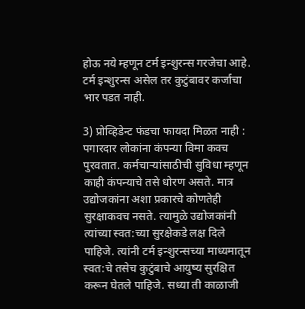होऊ नये म्हणून टर्म इन्शुरन्स गरजेचा आहे. टर्म इन्शुरन्स असेल तर कुटुंबावर कर्जाचा भार पडत नाही.

3) प्रोव्हिडेन्ट फंडचा फायदा मिळत नाही : पगारदार लोकांना कंपन्या विमा कवच पुरवतात. कर्मचाऱ्यांसाठीची सुविधा म्हणून काही कंपन्याचे तसे धोरण असते. मात्र उद्योजकांना अशा प्रकारचे कोणतेही सुरक्षाकवच नसते. त्यामुळे उद्योजकांनी त्यांच्या स्वत:च्या सुरक्षेकडे लक्ष दिले पाहिजे. त्यांनी टर्म इन्शुरन्सच्या माध्यमातून स्वत:चे तसेच कुटुंबाचे आयुष्य सुरक्षित करून घेतले पाहिजे. सध्या ती काळाजी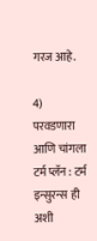गरज आहे.

4) परवडणारा आणि चांगला टर्म प्लॅन : टर्म इन्सुरन्स ही अशी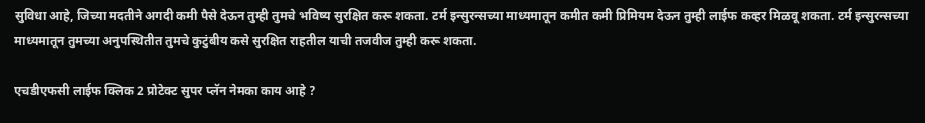सुविधा आहे, जिच्या मदतीने अगदी कमी पैसे देऊन तुम्ही तुमचे भविष्य सुरक्षित करू शकता. टर्म इन्सुरन्सच्या माध्यमातून कमीत कमी प्रिमियम देऊन तुम्ही लाईफ कव्हर मिळवू शकता. टर्म इन्सुरन्सच्या माध्यमातून तुमच्या अनुपस्थितीत तुमचे कुटुंबीय कसे सुरक्षित राहतील याची तजवीज तुम्ही करू शकता.

एचडीएफसी लाईफ क्लिक 2 प्रोटेक्ट सुपर प्लॅन नेमका काय आहे ?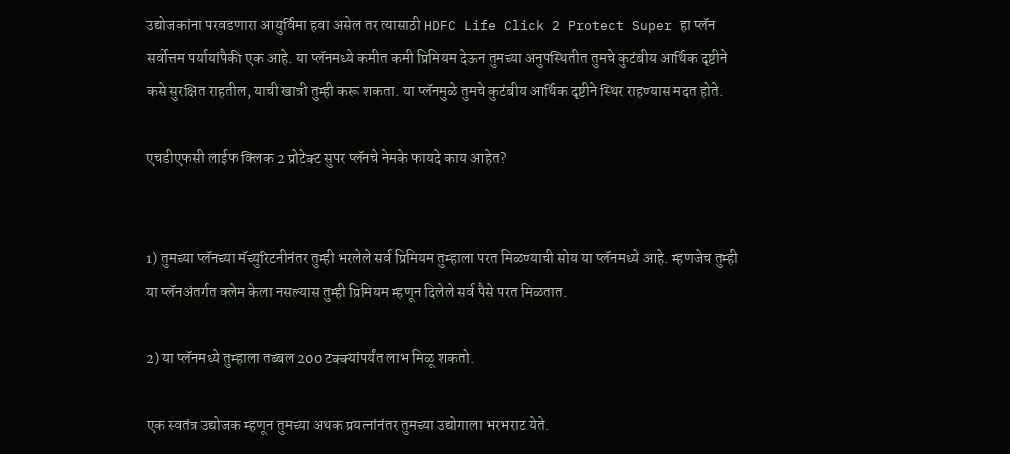उद्योजकांना परवडणारा आयुर्विमा हवा असेल तर त्यासाठी HDFC Life Click 2 Protect Super हा प्लॅन सर्वोत्तम पर्यायांपैकी एक आहे. या प्लॅनमध्ये कमीत कमी प्रिमियम देऊन तुमच्या अनुपस्थितीत तुमचे कुटंबीय आर्थिक दृष्टीने कसे सुरक्षित राहतील, याची खात्री तुम्ही करू शकता. या प्लॅनमुळे तुमचे कुटंबीय आर्थिक दृष्टीने स्थिर राहण्यास मदत होते.

एचडीएफसी लाईफ क्लिक 2 प्रोटेक्ट सुपर प्लॅनचे नेमके फायदे काय आहेत?


1) तुमच्या प्लॅनच्या मॅच्युरिटनीनंतर तुम्ही भरलेले सर्व प्रिमियम तुम्हाला परत मिळण्याची सोय या प्लॅनमध्ये आहे. म्हणजेच तुम्ही या प्लॅनअंतर्गत क्लेम केला नसल्यास तुम्ही प्रिमियम म्हणून दिलेले सर्व पैसे परत मिळतात.

2) या प्लॅनमध्ये तुम्हाला तब्बल 200 टक्क्यांपर्यंत लाभ मिळू शकतो.

एक स्वतंत्र उद्योजक म्हणून तुमच्या अथक प्रयत्नांनंतर तुमच्या उद्योगाला भरभराट येते.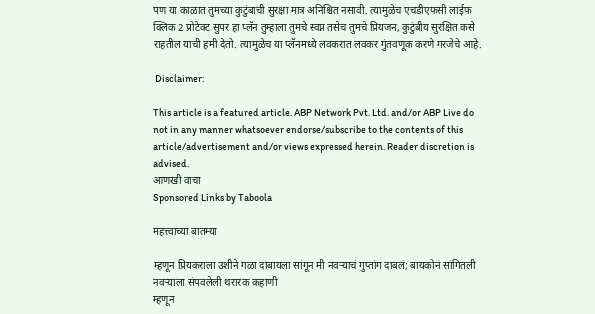पण या काळात तुमच्या कुटुंबाची सुरक्षा मात्र अनिश्चित नसावी. त्यामुळेच एचडीएफसी लाईफ क्लिक 2 प्रोटेक्ट सुपर हा प्लॅन तुम्हाला तुमचे स्वप्न तसेच तुमचे प्रियजन, कुटुंबीय सुरक्षित कसे राहतील याची हमी देतो. त्यामुळेच या प्लॅनमध्ये लवकरात लवकर गुंतवणूक करणे गरजेचे आहे.

 Disclaimer:

This article is a featured article. ABP Network Pvt. Ltd. and/or ABP Live do not in any manner whatsoever endorse/subscribe to the contents of this article/advertisement and/or views expressed herein. Reader discretion is advised.
आणखी वाचा
Sponsored Links by Taboola

महत्त्वाच्या बातम्या

म्हणून प्रियकराला उशीने गळा दाबायला सांगून मी नवऱ्याचं गुप्तांग दाबलं; बायकोनं सांगितली नवऱ्याला संपवलेली थरारक कहाणी
म्हणून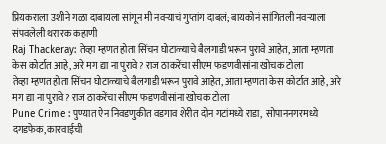प्रियकराला उशीने गळा दाबायला सांगून मी नवऱ्याचं गुप्तांग दाबलं; बायकोनं सांगितली नवऱ्याला संपवलेली थरारक कहाणी
Raj Thackeray: तेव्हा म्हणत होता सिंचन घोटाळ्याचे बैलगाडी भरून पुरावे आहेत, आता म्हणता केस कोर्टात आहे, अरे मग द्या ना पुरावे? राज ठाकरेंचा सीएम फडणवीसांना खोचक टोला
तेव्हा म्हणत होता सिंचन घोटाळ्याचे बैलगाडी भरून पुरावे आहेत, आता म्हणता केस कोर्टात आहे, अरे मग द्या ना पुरावे? राज ठाकरेंचा सीएम फडणवीसांना खोचक टोला
Pune Crime : पुण्यात ऐन निवडणुकीत वडगाव शेरीत दोन गटांमध्ये राडा,  सोपाननगरमध्ये दगडफेक, कारवाईची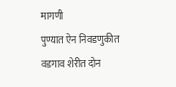मागणी
पुण्यात ऐन निवडणुकीत वडगाव शेरीत दोन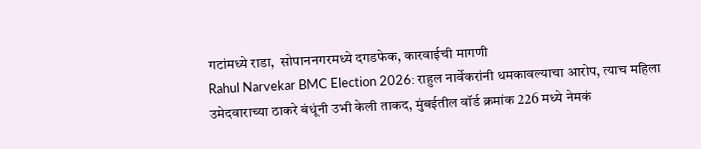गटांमध्ये राडा,  सोपाननगरमध्ये दगडफेक, कारवाईची मागणी
Rahul Narvekar BMC Election 2026: राहुल नार्वेकरांनी धमकावल्याचा आरोप, त्याच महिला उमेदवाराच्या ठाकरे बंधूंनी उभी केली ताकद, मुंबईतील वॉर्ड क्रमांक 226 मध्ये नेमकं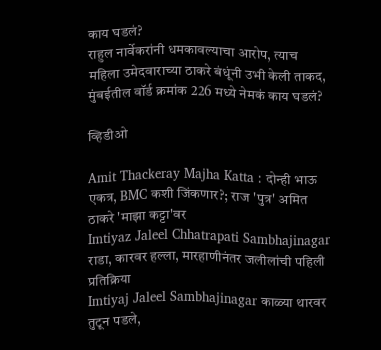काय घडलं?
राहुल नार्वेकरांनी धमकावल्याचा आरोप, त्याच महिला उमेदवाराच्या ठाकरे बंधूंनी उभी केली ताकद, मुंबईतील वॉर्ड क्रमांक 226 मध्ये नेमकं काय घडलं?

व्हिडीओ

Amit Thackeray Majha Katta : दोन्ही भाऊ एकत्र, BMC कशी जिंकणार?; राज 'पुत्र' अमित ठाकरे 'माझा कट्टा'वर
Imtiyaz Jaleel Chhatrapati Sambhajinagar राडा, कारवर हल्ला, मारहाणीनंतर जलीलांची पहिली प्रतिक्रिया
Imtiyaj Jaleel Sambhajinagar काळ्या थारवर तुटून पडले,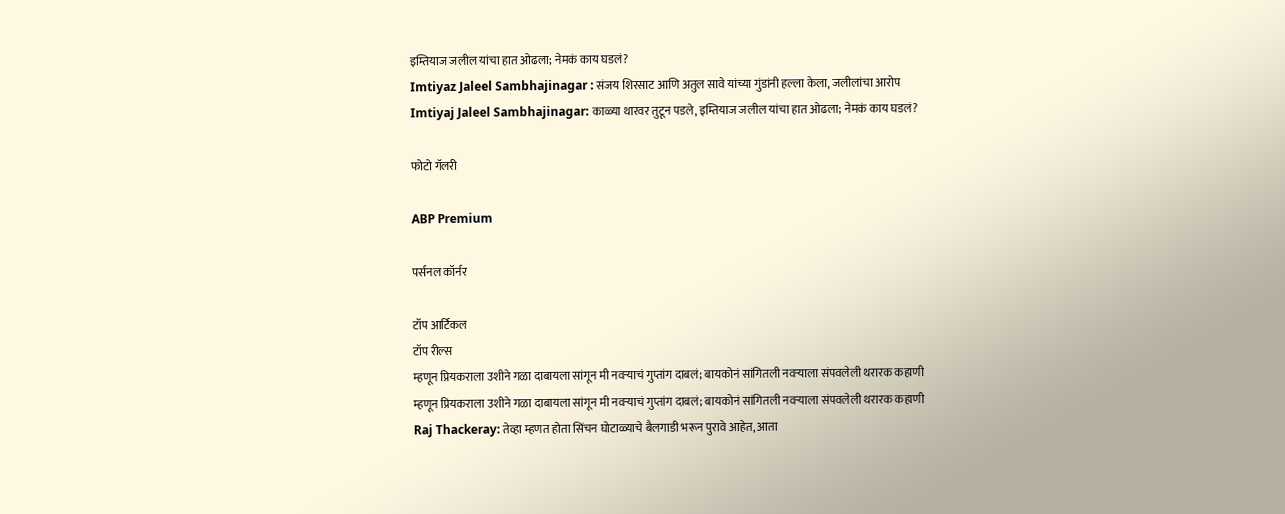इम्तियाज जलील यांचा हात ओढला; नेमकं काय घडलं?
Imtiyaz Jaleel Sambhajinagar : संजय शिरसाट आणि अतुल सावे यांच्या गुंडांनी हल्ला केला, जलीलांचा आरोप
Imtiyaj Jaleel Sambhajinagar: काळ्या थारवर तुटून पडले, इम्तियाज जलील यांचा हात ओढला; नेमकं काय घडलं?

फोटो गॅलरी

ABP Premium

पर्सनल कॉर्नर

टॉप आर्टिकल
टॉप रील्स
म्हणून प्रियकराला उशीने गळा दाबायला सांगून मी नवऱ्याचं गुप्तांग दाबलं; बायकोनं सांगितली नवऱ्याला संपवलेली थरारक कहाणी
म्हणून प्रियकराला उशीने गळा दाबायला सांगून मी नवऱ्याचं गुप्तांग दाबलं; बायकोनं सांगितली नवऱ्याला संपवलेली थरारक कहाणी
Raj Thackeray: तेव्हा म्हणत होता सिंचन घोटाळ्याचे बैलगाडी भरून पुरावे आहेत, आता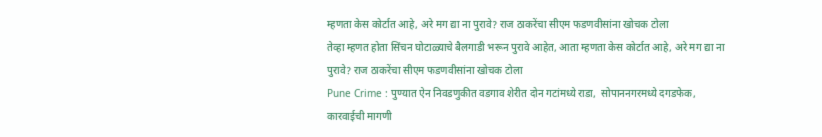म्हणता केस कोर्टात आहे, अरे मग द्या ना पुरावे? राज ठाकरेंचा सीएम फडणवीसांना खोचक टोला
तेव्हा म्हणत होता सिंचन घोटाळ्याचे बैलगाडी भरून पुरावे आहेत, आता म्हणता केस कोर्टात आहे, अरे मग द्या ना पुरावे? राज ठाकरेंचा सीएम फडणवीसांना खोचक टोला
Pune Crime : पुण्यात ऐन निवडणुकीत वडगाव शेरीत दोन गटांमध्ये राडा,  सोपाननगरमध्ये दगडफेक, कारवाईची मागणी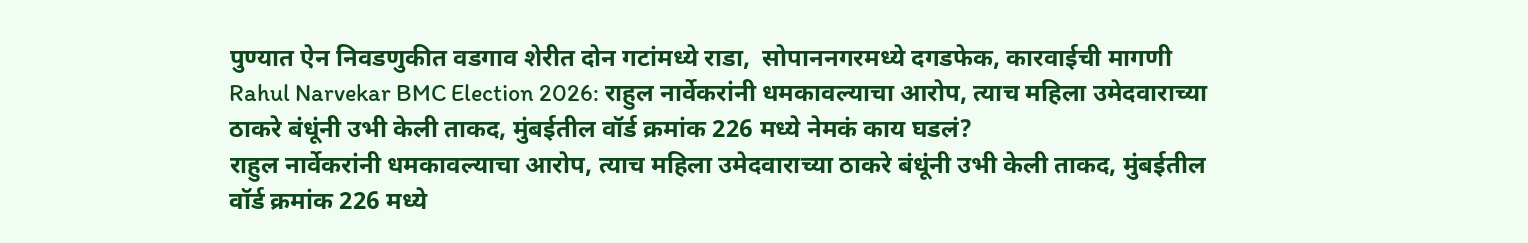पुण्यात ऐन निवडणुकीत वडगाव शेरीत दोन गटांमध्ये राडा,  सोपाननगरमध्ये दगडफेक, कारवाईची मागणी
Rahul Narvekar BMC Election 2026: राहुल नार्वेकरांनी धमकावल्याचा आरोप, त्याच महिला उमेदवाराच्या ठाकरे बंधूंनी उभी केली ताकद, मुंबईतील वॉर्ड क्रमांक 226 मध्ये नेमकं काय घडलं?
राहुल नार्वेकरांनी धमकावल्याचा आरोप, त्याच महिला उमेदवाराच्या ठाकरे बंधूंनी उभी केली ताकद, मुंबईतील वॉर्ड क्रमांक 226 मध्ये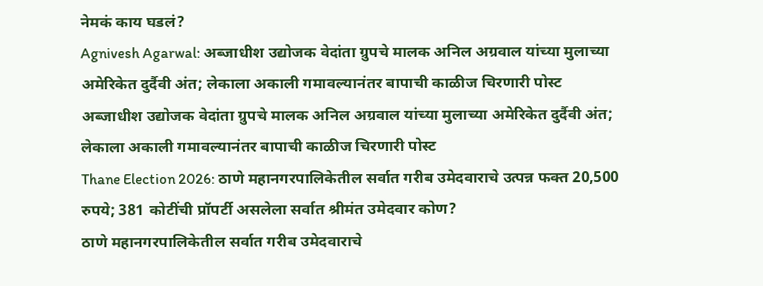नेमकं काय घडलं?
Agnivesh Agarwal: अब्जाधीश उद्योजक वेदांता ग्रुपचे मालक अनिल अग्रवाल यांच्या मुलाच्या अमेरिकेत दुर्दैवी अंत; लेकाला अकाली गमावल्यानंतर बापाची काळीज चिरणारी पोस्ट
अब्जाधीश उद्योजक वेदांता ग्रुपचे मालक अनिल अग्रवाल यांच्या मुलाच्या अमेरिकेत दुर्दैवी अंत; लेकाला अकाली गमावल्यानंतर बापाची काळीज चिरणारी पोस्ट
Thane Election 2026: ठाणे महानगरपालिकेतील सर्वात गरीब उमेदवाराचे उत्पन्न फक्त 20,500 रुपये; 381 कोटींची प्रॉपर्टी असलेला सर्वात श्रीमंत उमेदवार कोण?
ठाणे महानगरपालिकेतील सर्वात गरीब उमेदवाराचे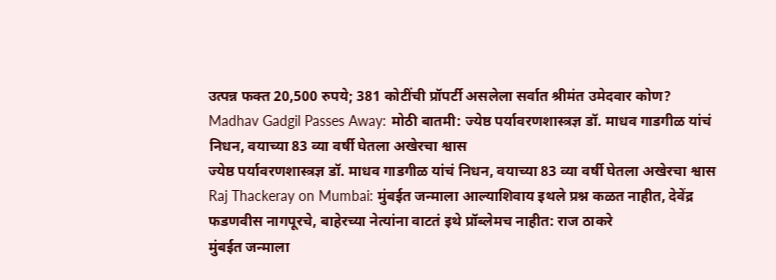उत्पन्न फक्त 20,500 रुपये; 381 कोटींची प्रॉपर्टी असलेला सर्वात श्रीमंत उमेदवार कोण?
Madhav Gadgil Passes Away: मोठी बातमी: ज्येष्ठ पर्यावरणशास्त्रज्ञ डॉ. माधव गाडगीळ यांचं निधन, वयाच्या 83 व्या वर्षी घेतला अखेरचा श्वास
ज्येष्ठ पर्यावरणशास्त्रज्ञ डॉ. माधव गाडगीळ यांचं निधन, वयाच्या 83 व्या वर्षी घेतला अखेरचा श्वास
Raj Thackeray on Mumbai: मुंबईत जन्माला आल्याशिवाय इथले प्रश्न कळत नाहीत, देवेंद्र फडणवीस नागपूरचे, बाहेरच्या नेत्यांना वाटतं इथे प्रॉब्लेमच नाहीत: राज ठाकरे
मुंबईत जन्माला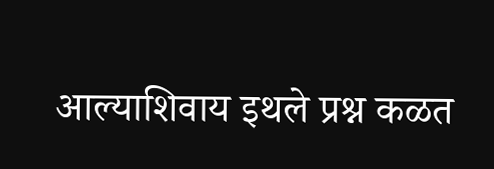आल्याशिवाय इथले प्रश्न कळत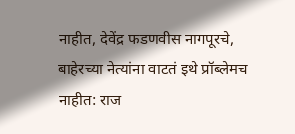नाहीत, देवेंद्र फडणवीस नागपूरचे, बाहेरच्या नेत्यांना वाटतं इथे प्रॉब्लेमच नाहीत: राज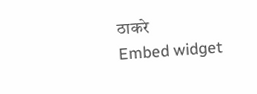ठाकरे
Embed widget